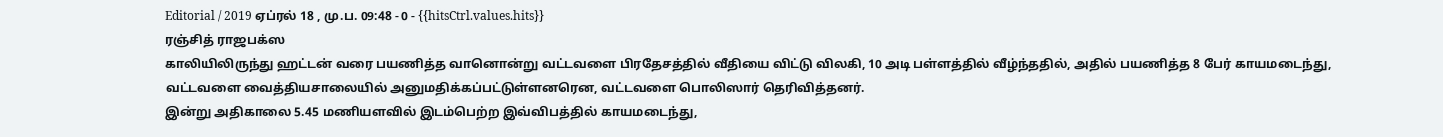Editorial / 2019 ஏப்ரல் 18 , மு.ப. 09:48 - 0 - {{hitsCtrl.values.hits}}
ரஞ்சித் ராஜபக்ஸ
காலியிலிருந்து ஹட்டன் வரை பயணித்த வானொன்று வட்டவளை பிரதேசத்தில் வீதியை விட்டு விலகி, 10 அடி பள்ளத்தில் வீழ்ந்ததில், அதில் பயணித்த 8 பேர் காயமடைந்து, வட்டவளை வைத்தியசாலையில் அனுமதிக்கப்பட்டுள்ளனரென, வட்டவளை பொலிஸார் தெரிவித்தனர்.
இன்று அதிகாலை 5.45 மணியளவில் இடம்பெற்ற இவ்விபத்தில் காயமடைந்து,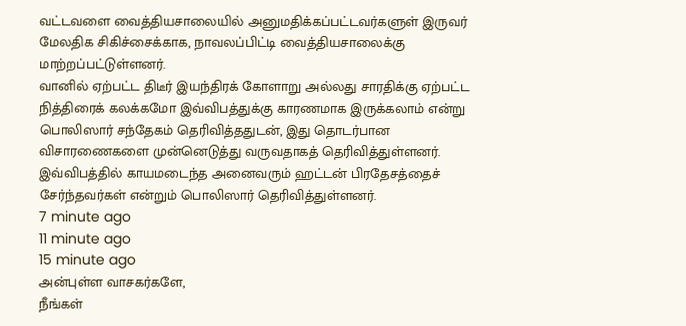வட்டவளை வைத்தியசாலையில் அனுமதிக்கப்பட்டவர்களுள் இருவர் மேலதிக சிகிச்சைக்காக, நாவலப்பிட்டி வைத்தியசாலைக்கு மாற்றப்பட்டுள்ளனர்.
வானில் ஏற்பட்ட திடீர் இயந்திரக் கோளாறு அல்லது சாரதிக்கு ஏற்பட்ட நித்திரைக் கலக்கமோ இவ்விபத்துக்கு காரணமாக இருக்கலாம் என்று பொலிஸார் சந்தேகம் தெரிவித்ததுடன், இது தொடர்பான விசாரணைகளை முன்னெடுத்து வருவதாகத் தெரிவித்துள்ளனர்.
இவ்விபத்தில் காயமடைந்த அனைவரும் ஹட்டன் பிரதேசத்தைச் சேர்ந்தவர்கள் என்றும் பொலிஸார் தெரிவித்துள்ளனர்.
7 minute ago
11 minute ago
15 minute ago
அன்புள்ள வாசகர்களே,
நீங்கள்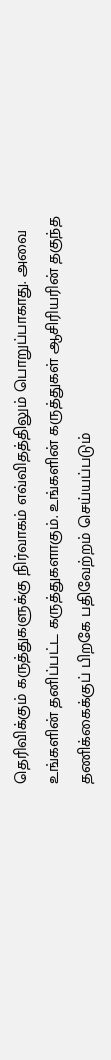தெரிவிக்கும் கருத்துகளுக்கு நிர்வாகம் எவ்விதத்திலும் பொறுப்பாகாது. அவை உங்களின் தனிப்பட்ட கருத்துகளாகும். உங்களின் கருத்துகள் ஆசிரியரின் தகுந்த தணிக்கைக்குப் பிறகே பதிவேற்றம் செய்யப்படும்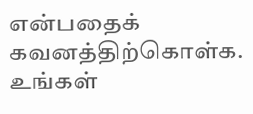என்பதைக் கவனத்திற்கொள்க. உங்கள்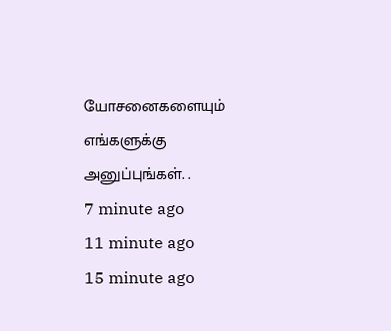யோசனைகளையும் எங்களுக்கு அனுப்புங்கள். .
7 minute ago
11 minute ago
15 minute ago